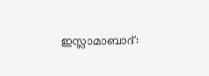ഇസ്ലാമാബാദ്: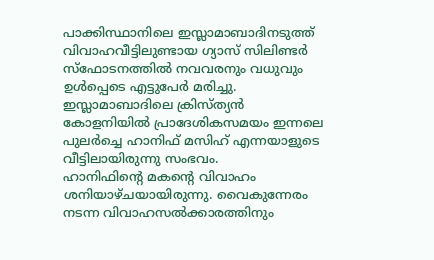പാക്കിസ്ഥാനിലെ ഇസ്ലാമാബാദിനടുത്ത് വിവാഹവീട്ടിലുണ്ടായ ഗ്യാസ് സിലിണ്ടർ സ്ഫോടനത്തിൽ നവവരനും വധുവും ഉൾപ്പെടെ എട്ടുപേർ മരിച്ചു. ഇസ്ലാമാബാദിലെ ക്രിസ്ത്യൻ കോളനിയിൽ പ്രാദേശികസമയം ഇന്നലെ പുലർച്ചെ ഹാനിഫ് മസിഹ് എന്നയാളുടെ വീട്ടിലായിരുന്നു സംഭവം.
ഹാനിഫിന്റെ മകന്റെ വിവാഹം ശനിയാഴ്ചയായിരുന്നു. വൈകുന്നേരം നടന്ന വിവാഹസൽക്കാരത്തിനും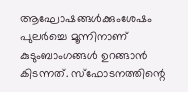ആഘോഷങ്ങൾക്കുംശേഷം പുലർച്ചെ മൂന്നിനാണ് കുടുംബാംഗങ്ങൾ ഉറങ്ങാൻ കിടന്നത്. സ്ഫോടനത്തിന്റെ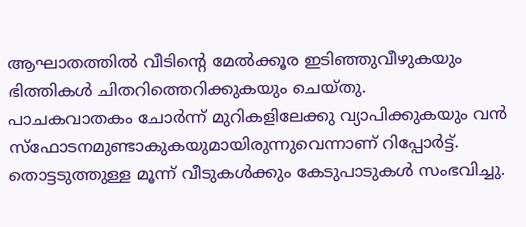ആഘാതത്തിൽ വീടിന്റെ മേൽക്കൂര ഇടിഞ്ഞുവീഴുകയും ഭിത്തികൾ ചിതറിത്തെറിക്കുകയും ചെയ്തു.
പാചകവാതകം ചോർന്ന് മുറികളിലേക്കു വ്യാപിക്കുകയും വൻ സ്ഫോടനമുണ്ടാകുകയുമായിരുന്നുവെന്നാണ് റിപ്പോർട്ട്. തൊട്ടടുത്തുള്ള മൂന്ന് വീടുകൾക്കും കേടുപാടുകൾ സംഭവിച്ചു.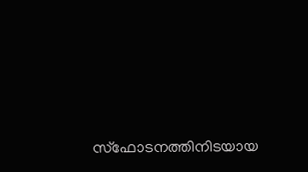സ്ഫോടനത്തിനിടയായ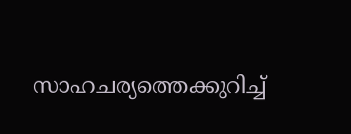സാഹചര്യത്തെക്കുറിച്ച്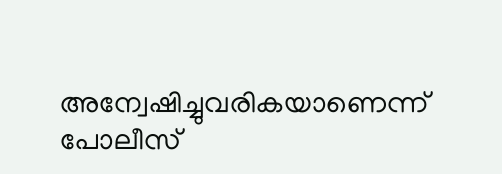അന്വേഷിച്ചുവരികയാണെന്ന് പോലീസ്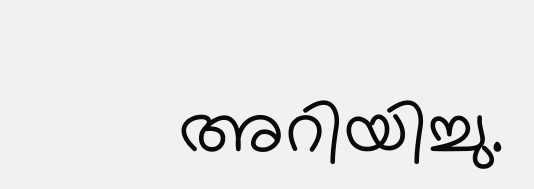അറിയിച്ചു.